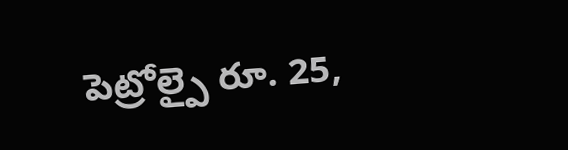పెట్రోల్పై రూ. 25,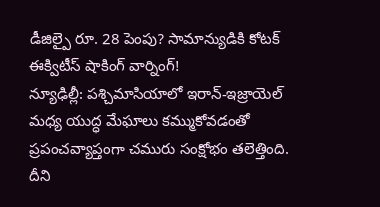డీజిల్పై రూ. 28 పెంపు? సామాన్యుడికి కోటక్ ఈక్విటీస్ షాకింగ్ వార్నింగ్!
న్యూఢిల్లీ: పశ్చిమాసియాలో ఇరాన్-ఇజ్రాయెల్ మధ్య యుద్ధ మేఘాలు కమ్ముకోవడంతో ప్రపంచవ్యాప్తంగా చమురు సంక్షోభం తలెత్తింది. దీని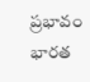ప్రభావం భారత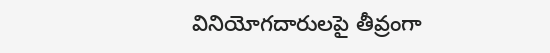వినియోగదారులపై తీవ్రంగా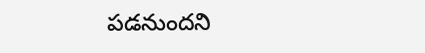పడనుందని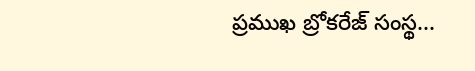ప్రముఖ బ్రోకరేజ్ సంస్థ...